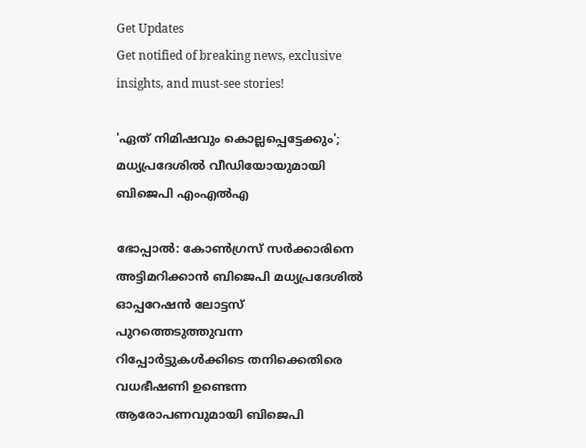Get Updates
Get notified of breaking news, exclusive insights, and must-see stories!

'ഏത് നിമിഷവും കൊല്ലപ്പെട്ടേക്കും'; മധ്യപ്രദേശില്‍ വീഡിയോയുമായി ബിജെപി എംഎല്‍എ

ഭോപ്പാല്‍: കോണ്‍ഗ്രസ് സര്‍ക്കാരിനെ അട്ടിമറിക്കാന്‍ ബിജെപി മധ്യപ്രദേശില്‍ ഓപ്പറേഷന്‍ ലോട്ടസ് പുറത്തെടുത്തുവന്ന റിപ്പോര്‍ട്ടുകള്‍ക്കിടെ തനിക്കെതിരെ വധഭീഷണി ഉണ്ടെന്ന ആരോപണവുമായി ബിജെപി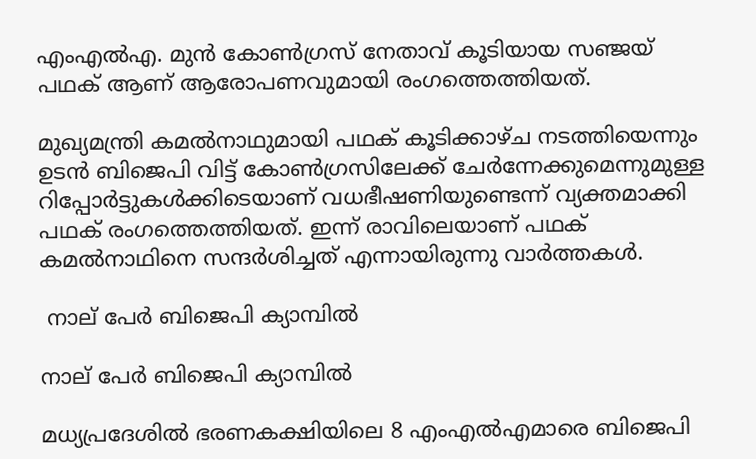എംഎല്‍എ. മുന്‍ കോണ്‍ഗ്രസ് നേതാവ് കൂടിയായ സഞ്ജയ് പഥക് ആണ് ആരോപണവുമായി രംഗത്തെത്തിയത്.

മുഖ്യമന്ത്രി കമല്‍നാഥുമായി പഥക് കൂടിക്കാഴ്ച നടത്തിയെന്നും ഉടന്‍ ബിജെപി വിട്ട് കോണ്‍ഗ്രസിലേക്ക് ചേര്‍ന്നേക്കുമെന്നുമുള്ള റിപ്പോര്‍ട്ടുകള്‍ക്കിടെയാണ് വധഭീഷണിയുണ്ടെന്ന് വ്യക്തമാക്കി പഥക് രംഗത്തെത്തിയത്. ഇന്ന് രാവിലെയാണ് പഥക് കമല്‍നാഥിനെ സന്ദര്‍ശിച്ചത് എന്നായിരുന്നു വാര്‍ത്തകള്‍.

 നാല് പേര്‍ ബിജെപി ക്യാമ്പില്‍

നാല് പേര്‍ ബിജെപി ക്യാമ്പില്‍

മധ്യപ്രദേശില്‍ ഭരണകക്ഷിയിലെ 8 എംഎല്‍എമാരെ ബിജെപി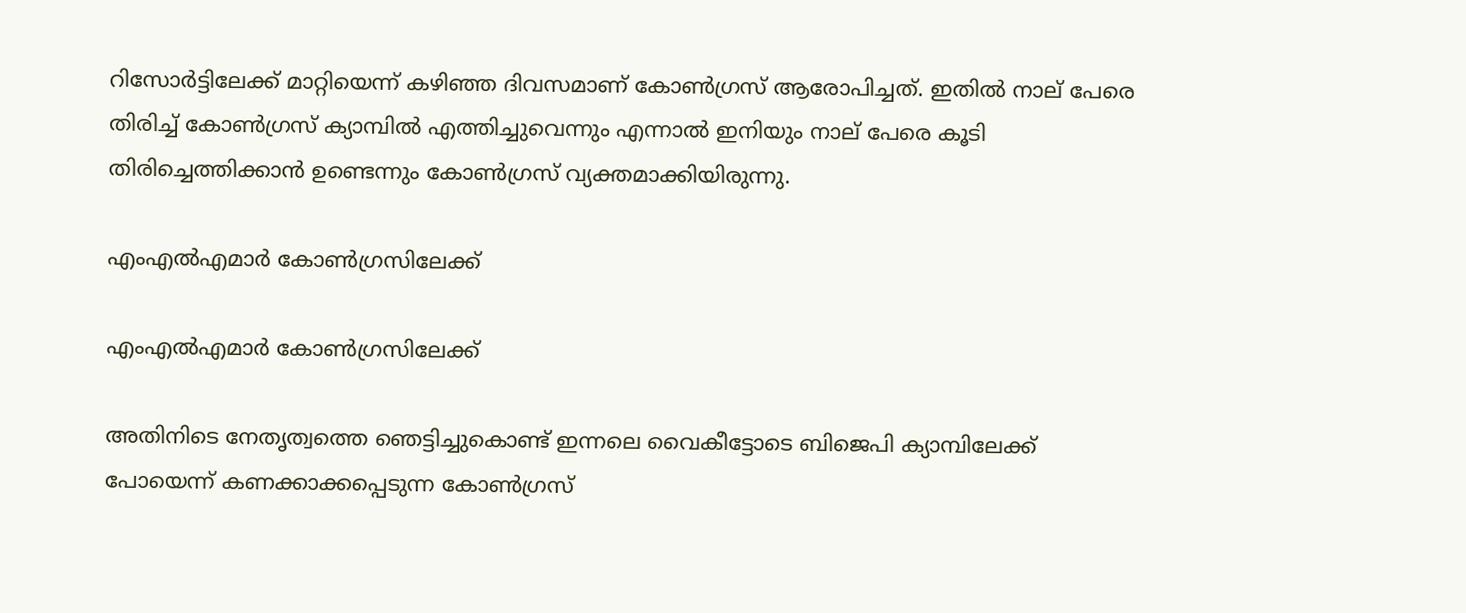റിസോര്‍ട്ടിലേക്ക് മാറ്റിയെന്ന് കഴിഞ്ഞ ദിവസമാണ് കോണ്‍ഗ്രസ് ആരോപിച്ചത്. ഇതില്‍ നാല് പേരെ തിരിച്ച് കോണ്‍ഗ്രസ് ക്യാമ്പില്‍ എത്തിച്ചുവെന്നും എന്നാല്‍ ഇനിയും നാല് പേരെ കൂടി തിരിച്ചെത്തിക്കാന്‍ ഉണ്ടെന്നും കോണ്‍ഗ്രസ് വ്യക്തമാക്കിയിരുന്നു.

എംഎല്‍എമാര്‍ കോണ്‍ഗ്രസിലേക്ക്

എംഎല്‍എമാര്‍ കോണ്‍ഗ്രസിലേക്ക്

അതിനിടെ നേതൃത്വത്തെ ഞെട്ടിച്ചുകൊണ്ട് ഇന്നലെ വൈകീട്ടോടെ ബിജെപി ക്യാമ്പിലേക്ക് പോയെന്ന് കണക്കാക്കപ്പെടുന്ന കോണ്‍ഗ്രസ്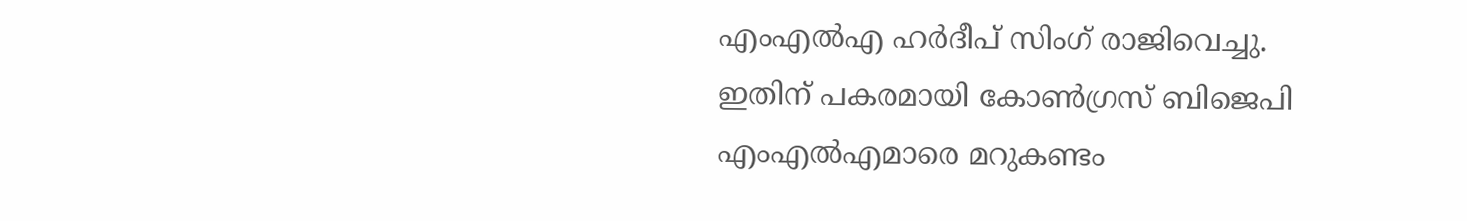എംഎല്‍എ ഹര്‍ദീപ് സിംഗ് രാജിവെച്ചു. ഇതിന് പകരമായി കോണ്‍ഗ്രസ് ബിജെപി എംഎല്‍എമാരെ മറുകണ്ടം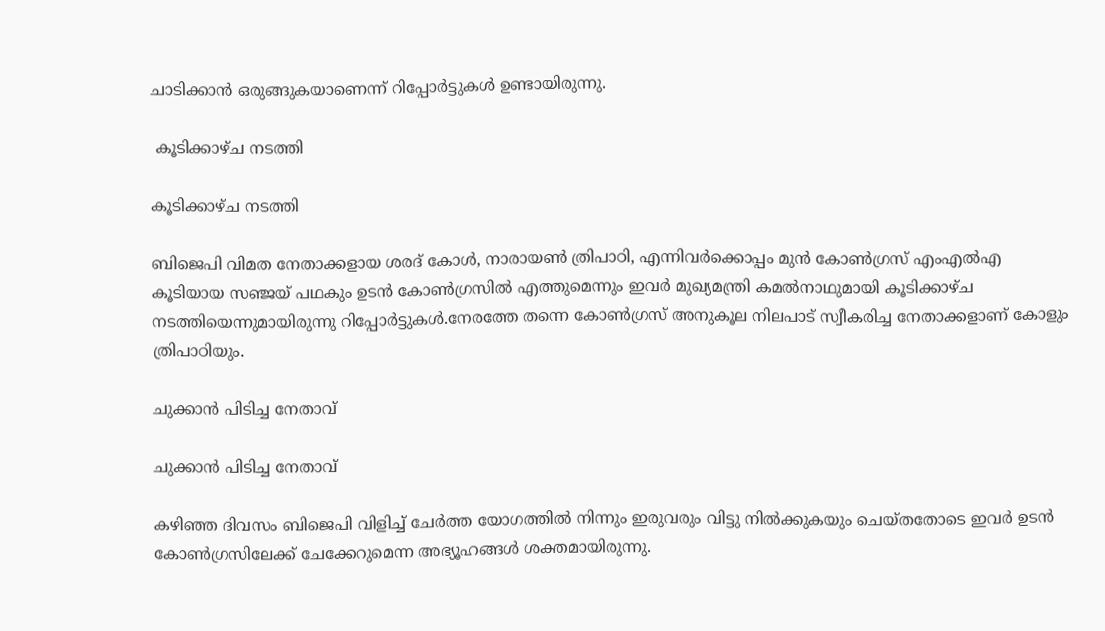ചാടിക്കാന്‍ ഒരുങ്ങുകയാണെന്ന് റിപ്പോര്‍ട്ടുകള്‍ ഉണ്ടായിരുന്നു.

 കൂടിക്കാഴ്ച നടത്തി

കൂടിക്കാഴ്ച നടത്തി

ബിജെപി വിമത നേതാക്കളായ ശരദ് കോള്‍, നാരായണ്‍ ത്രിപാഠി, എന്നിവര്‍ക്കൊപ്പം മുന്‍ കോണ്‍ഗ്രസ് എംഎല്‍എ കൂടിയായ സഞ്ജയ് പഥകും ഉടന്‍ കോണ്‍ഗ്രസില്‍ എത്തുമെന്നും ഇവര്‍ മുഖ്യമന്ത്രി കമല്‍നാഥുമായി കൂടിക്കാഴ്ച നടത്തിയെന്നുമായിരുന്നു റിപ്പോര്‍ട്ടുകള്‍.നേരത്തേ തന്നെ കോണ്‍ഗ്രസ് അനുകൂല നിലപാട് സ്വീകരിച്ച നേതാക്കളാണ് കോളും ത്രിപാഠിയും.

ചുക്കാന്‍ പിടിച്ച നേതാവ്

ചുക്കാന്‍ പിടിച്ച നേതാവ്

കഴിഞ്ഞ ദിവസം ബിജെപി വിളിച്ച് ചേര്‍ത്ത യോഗത്തില്‍ നിന്നും ഇരുവരും വിട്ടു നില്‍ക്കുകയും ചെയ്തതോടെ ഇവര്‍ ഉടന്‍ കോണ്‍ഗ്രസിലേക്ക് ചേക്കേറുമെന്ന അഭ്യൂഹങ്ങള്‍ ശക്തമായിരുന്നു.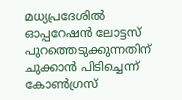മധ്യപ്രദേശില്‍ ഓപ്പറേഷന്‍ ലോട്ടസ് പുറത്തെടുക്കുന്നതിന് ചുക്കാന്‍ പിടിച്ചെന്ന് കോണ്‍ഗ്രസ്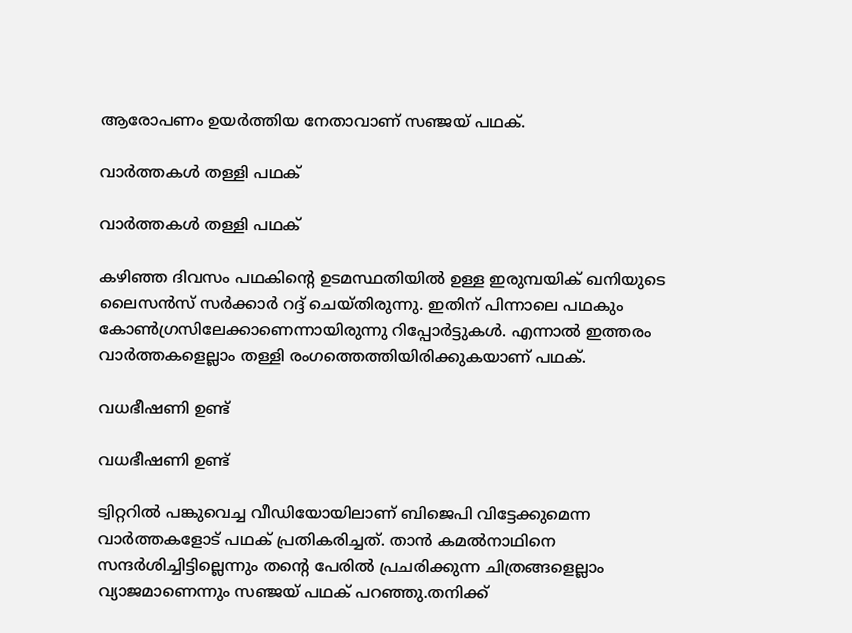ആരോപണം ഉയര്‍ത്തിയ നേതാവാണ് സഞ്ജയ് പഥക്.

വാര്‍ത്തകള്‍ തള്ളി പഥക്

വാര്‍ത്തകള്‍ തള്ളി പഥക്

കഴിഞ്ഞ ദിവസം പഥകിന്‍റെ ഉടമസ്ഥതിയില്‍ ഉള്ള ഇരുമ്പയിക് ഖനിയുടെ ലൈസന്‍സ് സര്‍ക്കാര്‍ റദ്ദ് ചെയ്തിരുന്നു. ഇതിന് പിന്നാലെ പഥകും കോണ്‍ഗ്രസിലേക്കാണെന്നായിരുന്നു റിപ്പോര്‍ട്ടുകള്‍. എന്നാല്‍ ഇത്തരം വാര്‍ത്തകളെല്ലാം തള്ളി രംഗത്തെത്തിയിരിക്കുകയാണ് പഥക്.

വധഭീഷണി ഉണ്ട്

വധഭീഷണി ഉണ്ട്

ട്വിറ്ററില്‍ പങ്കുവെച്ച വീഡിയോയിലാണ് ബിജെപി വിട്ടേക്കുമെന്ന വാര്‍ത്തകളോട് പഥക് പ്രതികരിച്ചത്. താന്‍ കമല്‍നാഥിനെ സന്ദര്‍ശിച്ചിട്ടില്ലെന്നും തന്‍റെ പേരില്‍ പ്രചരിക്കുന്ന ചിത്രങ്ങളെല്ലാം വ്യാജമാണെന്നും സഞ്ജയ് പഥക് പറഞ്ഞു.തനിക്ക്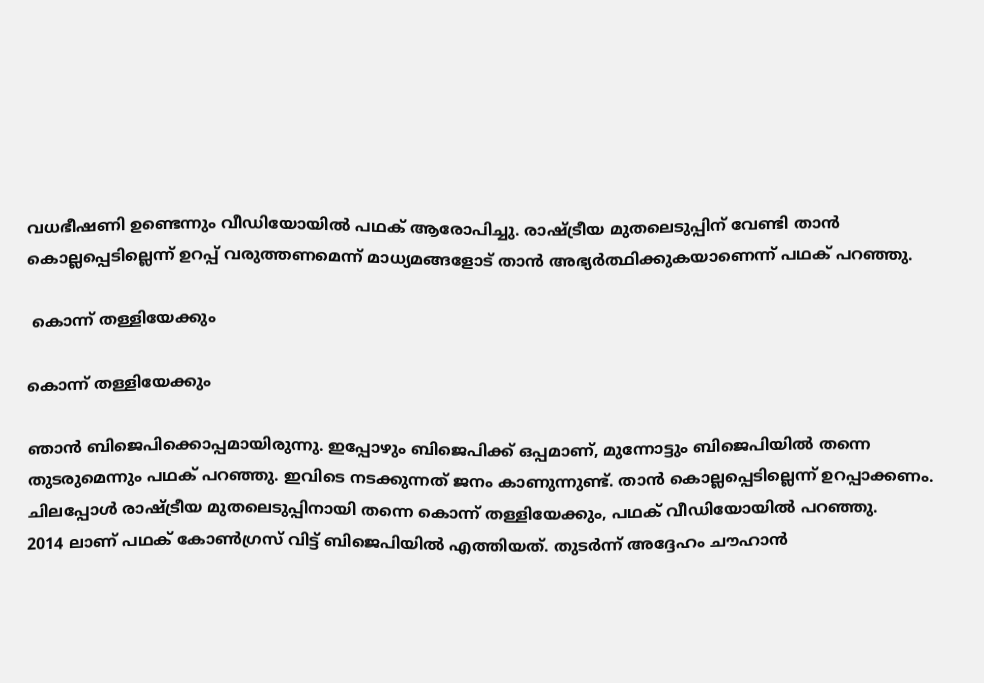വധഭീഷണി ഉണ്ടെന്നും വീഡിയോയില്‍ പഥക് ആരോപിച്ചു. രാഷ്ട്രീയ മുതലെടുപ്പിന് വേണ്ടി താന്‍ കൊല്ലപ്പെടില്ലെന്ന് ഉറപ്പ് വരുത്തണമെന്ന് മാധ്യമങ്ങളോട് താന്‍ അഭ്യര്‍ത്ഥിക്കുകയാണെന്ന് പഥക് പറഞ്ഞു.

 കൊന്ന് തള്ളിയേക്കും

കൊന്ന് തള്ളിയേക്കും

ഞാന്‍ ബിജെപിക്കൊപ്പമായിരുന്നു. ഇപ്പോഴും ബിജെപിക്ക് ഒപ്പമാണ്, മുന്നോട്ടും ബിജെപിയില്‍ തന്നെ തുടരുമെന്നും പഥക് പറഞ്ഞു. ഇവിടെ നടക്കുന്നത് ജനം കാണുന്നുണ്ട്. താന്‍ കൊല്ലപ്പെടില്ലെന്ന് ഉറപ്പാക്കണം. ചിലപ്പോള്‍ രാഷ്ട്രീയ മുതലെടുപ്പിനായി തന്നെ കൊന്ന് തള്ളിയേക്കും, പഥക് വീഡിയോയില്‍ പറഞ്ഞു.
2014 ലാണ് പഥക് കോണ്‍ഗ്രസ് വിട്ട് ബിജെപിയില്‍ എത്തിയത്. തുടര്‍ന്ന് അദ്ദേഹം ചൗഹാന്‍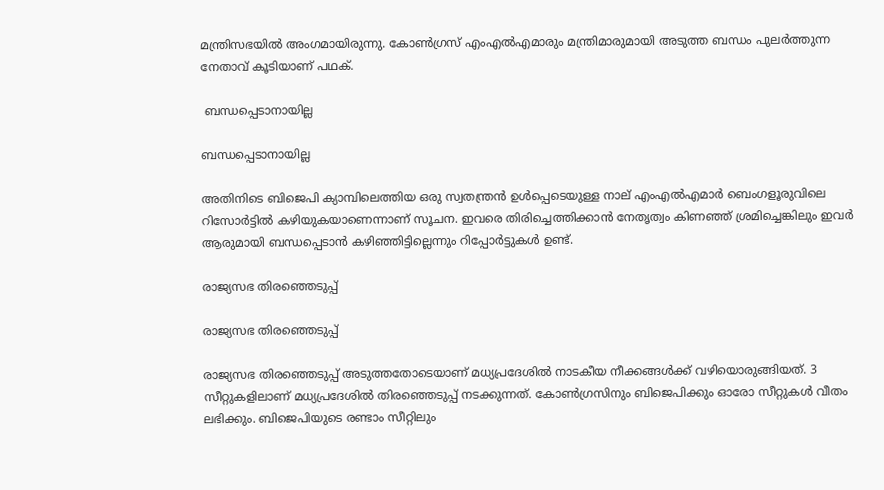മന്ത്രിസഭയില്‍ അംഗമായിരുന്നു. കോണ്‍ഗ്രസ് എംഎല്‍എമാരും മന്ത്രിമാരുമായി അടുത്ത ബന്ധം പുലര്‍ത്തുന്ന നേതാവ് കൂടിയാണ് പഥക്.

 ബന്ധപ്പെടാനായില്ല

ബന്ധപ്പെടാനായില്ല

അതിനിടെ ബിജെപി ക്യാമ്പിലെത്തിയ ഒരു സ്വതന്ത്രന്‍ ഉള്‍പ്പെടെയുള്ള നാല് എംഎല്‍എമാര്‍ ബെംഗളൂരുവിലെ റിസോര്‍ട്ടില്‍ കഴിയുകയാണെന്നാണ് സൂചന. ഇവരെ തിരിച്ചെത്തിക്കാന്‍ നേതൃത്വം കിണഞ്ഞ് ശ്രമിച്ചെങ്കിലും ഇവര്‍ ആരുമായി ബന്ധപ്പെടാന്‍ കഴിഞ്ഞിട്ടില്ലെന്നും റിപ്പോര്‍ട്ടുകള്‍ ഉണ്ട്.

രാജ്യസഭ തിരഞ്ഞെടുപ്പ്

രാജ്യസഭ തിരഞ്ഞെടുപ്പ്

രാജ്യസഭ തിരഞ്ഞെടുപ്പ് അടുത്തതോടെയാണ് മധ്യപ്രദേശില്‍ നാടകീയ നീക്കങ്ങള്‍ക്ക് വഴിയൊരുങ്ങിയത്. 3 സീറ്റുകളിലാണ് മധ്യപ്രദേശില്‍ തിരഞ്ഞെടുപ്പ് നടക്കുന്നത്. കോണ്‍ഗ്രസിനും ബിജെപിക്കും ഓരോ സീറ്റുകള്‍ വീതം ലഭിക്കും. ബിജെപിയുടെ രണ്ടാം സീറ്റിലും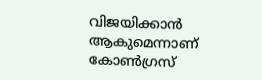വിജയിക്കാന്‍ ആകുമെന്നാണ് കോണ്‍ഗ്രസ്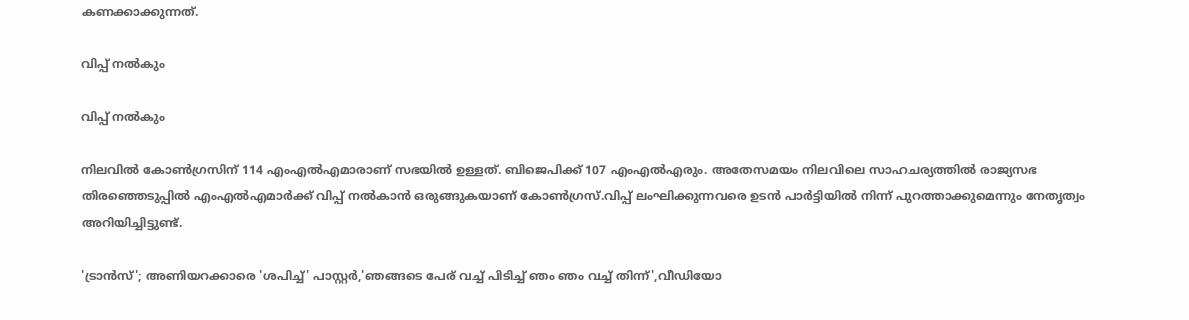കണക്കാക്കുന്നത്.

വിപ്പ് നല്‍കും

വിപ്പ് നല്‍കും

നിലവില്‍ കോണ്‍ഗ്രസിന് 114 എംഎല്‍എമാരാണ് സഭയില്‍ ഉള്ളത്. ബിജെപിക്ക് 107 എംഎല്‍എരും. അതേസമയം നിലവിലെ സാഹചര്യത്തില്‍ രാജ്യസഭ തിരഞ്ഞെടുപ്പില്‍ എംഎല്‍എമാര്‍ക്ക് വിപ്പ് നല്‍കാന്‍ ഒരുങ്ങുകയാണ് കോണ്‍ഗ്രസ്.വിപ്പ് ലംഘിക്കുന്നവരെ ഉടന്‍ പാര്‍ട്ടിയില്‍ നിന്ന് പുറത്താക്കുമെന്നും നേതൃത്വം അറിയിച്ചിട്ടുണ്ട്.

'ട്രാന്‍സ്'; അണിയറക്കാരെ 'ശപിച്ച്' പാസ്റ്റര്‍,'ഞങ്ങടെ പേര് വച്ച് പിടിച്ച് ഞം ഞം വച്ച് തിന്ന്',വീഡിയോ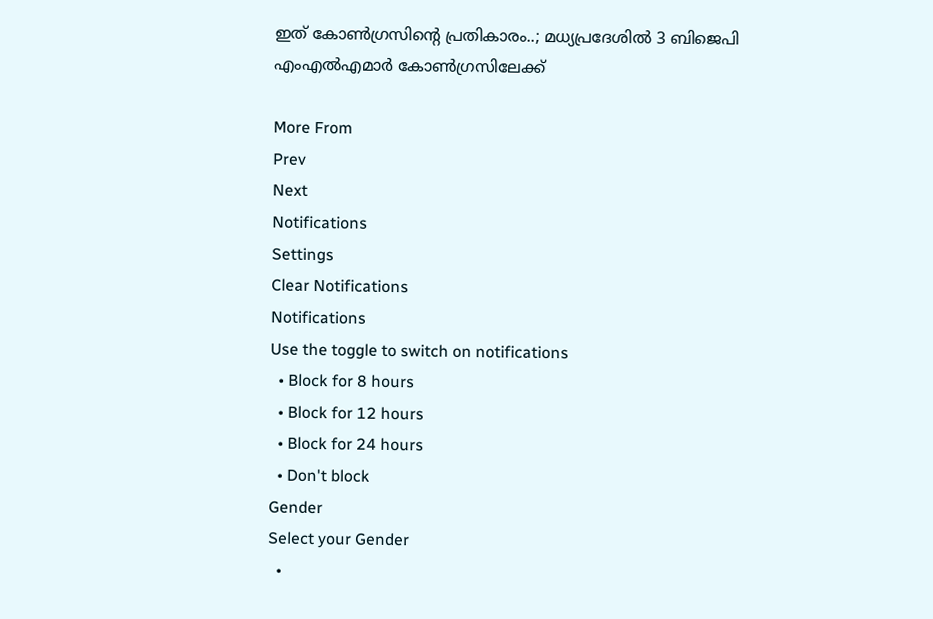ഇത് കോണ്‍ഗ്രസിന്‍റെ പ്രതികാരം..; മധ്യപ്രദേശില്‍ 3 ബിജെപി എംഎല്‍എമാര്‍ കോണ്‍ഗ്രസിലേക്ക്

More From
Prev
Next
Notifications
Settings
Clear Notifications
Notifications
Use the toggle to switch on notifications
  • Block for 8 hours
  • Block for 12 hours
  • Block for 24 hours
  • Don't block
Gender
Select your Gender
  •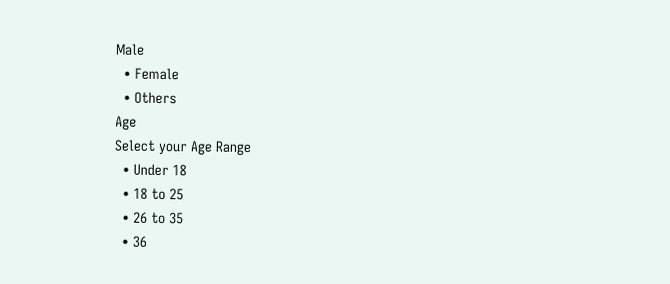Male
  • Female
  • Others
Age
Select your Age Range
  • Under 18
  • 18 to 25
  • 26 to 35
  • 36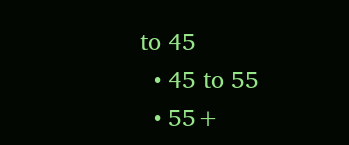to 45
  • 45 to 55
  • 55+